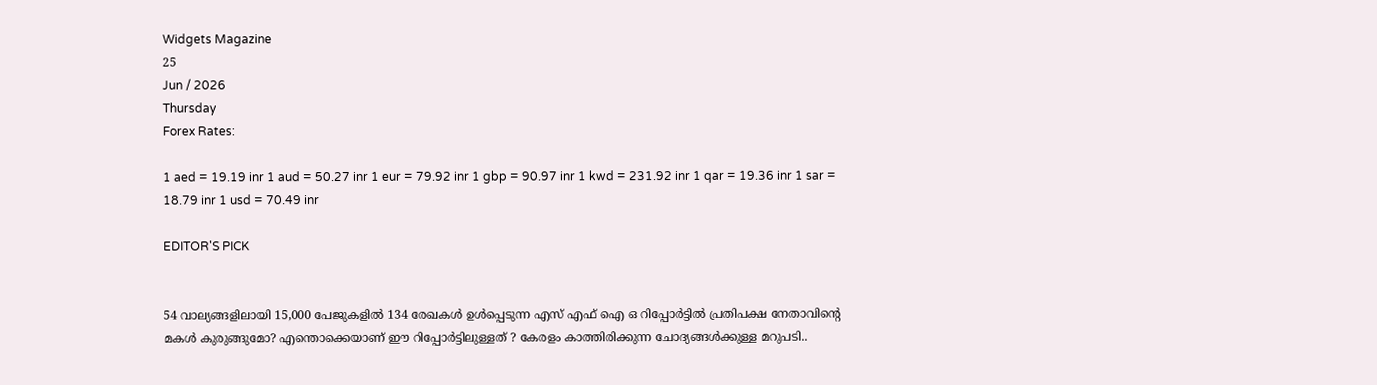Widgets Magazine
25
Jun / 2026
Thursday
Forex Rates:

1 aed = 19.19 inr 1 aud = 50.27 inr 1 eur = 79.92 inr 1 gbp = 90.97 inr 1 kwd = 231.92 inr 1 qar = 19.36 inr 1 sar = 18.79 inr 1 usd = 70.49 inr

EDITOR'S PICK


54 വാല്യങ്ങളിലായി 15,000 പേജുകളിൽ 134 രേഖകൾ ഉൾപ്പെടുന്ന എസ് എഫ് ഐ ഒ റിപ്പോർട്ടിൽ പ്രതിപക്ഷ നേതാവിന്റെ മകൾ കുരുങ്ങുമോ? എന്തൊക്കെയാണ് ഈ റിപ്പോർട്ടിലുള്ളത് ? കേരളം കാത്തിരിക്കുന്ന ചോദ്യങ്ങൾക്കുള്ള മറുപടി..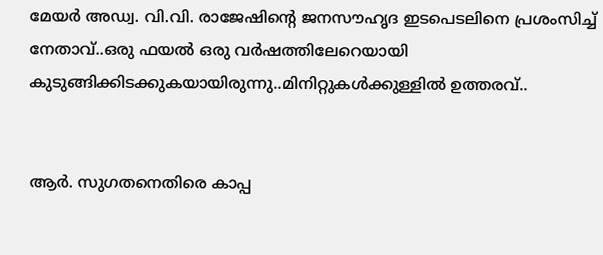മേയർ അഡ്വ. വി.വി. രാജേഷിന്റെ ജനസൗഹൃദ ഇടപെടലിനെ പ്രശംസിച്ച് നേതാവ്..ഒരു ഫയൽ ഒരു വർഷത്തിലേറെയായി കുടുങ്ങിക്കിടക്കുകയായിരുന്നു..മിനിറ്റുകൾക്കുള്ളിൽ ഉത്തരവ്..


ആർ. സുഗതനെതിരെ കാപ്പ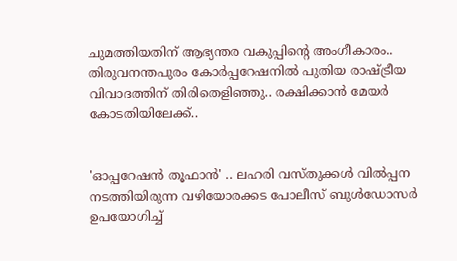ചുമത്തിയതിന് ആഭ്യന്തര വകുപ്പിന്റെ അംഗീകാരം.. തിരുവനന്തപുരം കോർപ്പറേഷനിൽ പുതിയ രാഷ്ട്രീയ വിവാദത്തിന് തിരിതെളിഞ്ഞു.. രക്ഷിക്കാൻ മേയർ കോടതിയിലേക്ക്..


'ഓപ്പറേഷന്‍ തൂഫാന്‍' .. ലഹരി വസ്തുക്കള്‍ വില്‍പ്പന നടത്തിയിരുന്ന വഴിയോരക്കട പോലീസ് ബുള്‍ഡോസര്‍ ഉപയോഗിച്ച്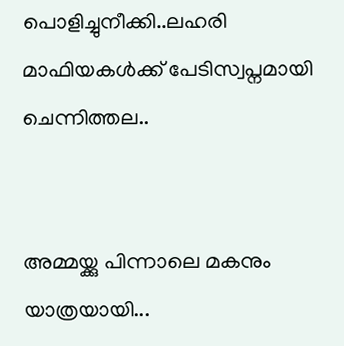പൊളിച്ചുനീക്കി..ലഹരി മാഫിയകള്‍ക്ക് പേടിസ്വപ്നമായി ചെന്നിത്തല..


അമ്മയ്ക്കു പിന്നാലെ മകനും യാത്രയായി...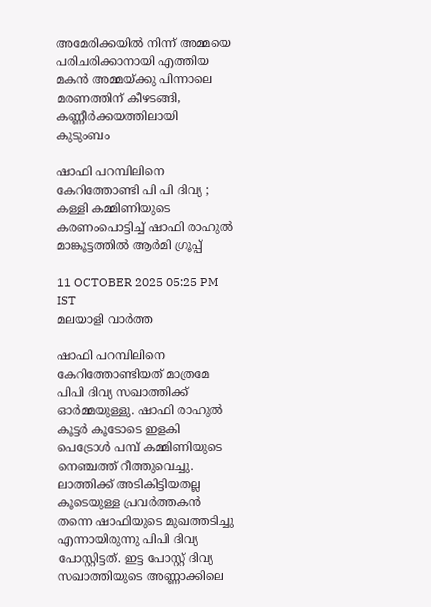അമേരിക്കയിൽ നിന്ന് അമ്മയെ പരിചരിക്കാനായി എത്തിയ മകൻ അമ്മയ്ക്കു പിന്നാലെ മരണത്തിന് കീഴടങ്ങി, കണ്ണീർക്കയത്തിലായി കുടുംബം

ഷാഫി പറമ്പിലിനെ കേറിത്തോണ്ടി പി പി ദിവ്യ ; കള്ളി കമ്മിണിയുടെ കരണംപൊട്ടിച്ച് ഷാഫി രാഹുല്‍ മാങ്കൂട്ടത്തില്‍ ആര്‍മി ഗ്രൂപ്പ്

11 OCTOBER 2025 05:25 PM IST
മലയാളി വാര്‍ത്ത

ഷാഫി പറമ്പിലിനെ കേറിത്തോണ്ടിയത് മാത്രമേ പിപി ദിവ്യ സഖാത്തിക്ക് ഓര്‍മ്മയുള്ളു. ഷാഫി രാഹുല്‍ കൂട്ടര്‍ കൂടോടെ ഇളകി പെട്രോള്‍ പമ്പ് കമ്മിണിയുടെ നെഞ്ചത്ത് റീത്തുവെച്ചു. ലാത്തിക്ക് അടികിട്ടിയതല്ല കൂടെയുള്ള പ്രവര്‍ത്തകന്‍ തന്നെ ഷാഫിയുടെ മുഖത്തടിച്ചു എന്നായിരുന്നു പിപി ദിവ്യ പോസ്റ്റിട്ടത്. ഇട്ട പോസ്റ്റ് ദിവ്യ സഖാത്തിയുടെ അണ്ണാക്കിലെ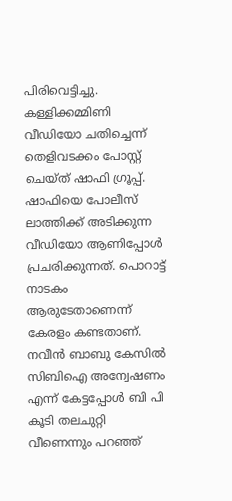പിരിവെട്ടിച്ചു. കള്ളിക്കമ്മിണി വീഡിയോ ചതിച്ചെന്ന് തെളിവടക്കം പോസ്റ്റ് ചെയ്ത് ഷാഫി ഗ്രൂപ്പ്. ഷാഫിയെ പോലീസ് ലാത്തിക്ക് അടിക്കുന്ന വീഡിയോ ആണിപ്പോള്‍ പ്രചരിക്കുന്നത്. പൊറാട്ട് നാടകം ആരുടേതാണെന്ന് കേരളം കണ്ടതാണ്. നവീന്‍ ബാബു കേസില്‍ സിബിഐ അന്വേഷണം എന്ന് കേട്ടപ്പോള്‍ ബി പി കൂടി തലചുറ്റി വീണെന്നും പറഞ്ഞ്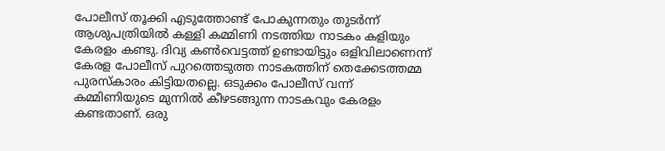പോലീസ് തൂക്കി എടുത്തോണ്ട് പോകുന്നതും തുടര്‍ന്ന് ആശുപത്രിയില്‍ കള്ളി കമ്മിണി നടത്തിയ നാടകം കളിയും കേരളം കണ്ടു. ദിവ്യ കണ്‍വെട്ടത്ത് ഉണ്ടായിട്ടും ഒളിവിലാണെന്ന് കേരള പോലീസ് പുറത്തെടുത്ത നാടകത്തിന് തെക്കേടത്തമ്മ പുരസ്‌കാരം കിട്ടിയതല്ലെ. ഒടുക്കം പോലീസ് വന്ന് കമ്മിണിയുടെ മുന്നില്‍ കീഴടങ്ങുന്ന നാടകവും കേരളം കണ്ടതാണ്. ഒരു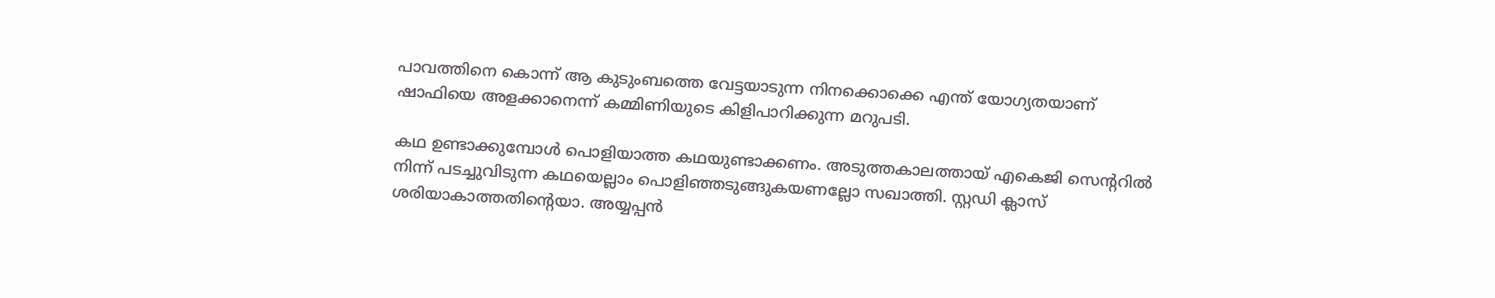പാവത്തിനെ കൊന്ന് ആ കുടുംബത്തെ വേട്ടയാടുന്ന നിനക്കൊക്കെ എന്ത് യോഗ്യതയാണ് ഷാഫിയെ അളക്കാനെന്ന് കമ്മിണിയുടെ കിളിപാറിക്കുന്ന മറുപടി.

കഥ ഉണ്ടാക്കുമ്പോള്‍ പൊളിയാത്ത കഥയുണ്ടാക്കണം. അടുത്തകാലത്തായ് എകെജി സെന്ററില്‍ നിന്ന് പടച്ചുവിടുന്ന കഥയെല്ലാം പൊളിഞ്ഞടുങ്ങുകയണല്ലോ സഖാത്തി. സ്റ്റഡി ക്ലാസ് ശരിയാകാത്തതിന്റെയാ. അയ്യപ്പന്‍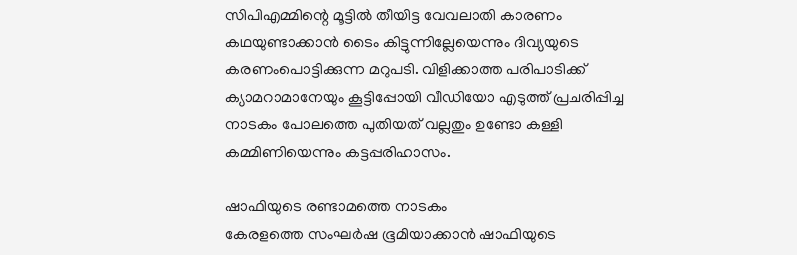സിപിഎമ്മിന്റെ മൂട്ടില്‍ തീയിട്ട വേവലാതി കാരണം കഥയുണ്ടാക്കാന്‍ ടൈം കിട്ടുന്നില്ലേയെന്നും ദിവ്യയുടെ കരണംപൊട്ടിക്കുന്ന മറുപടി. വിളിക്കാത്ത പരിപാടിക്ക് ക്യാമറാമാനേയും കൂട്ടിപ്പോയി വീഡിയോ എടുത്ത് പ്രചരിപ്പിച്ച നാടകം പോലത്തെ പുതിയത് വല്ലതും ഉണ്ടോ കള്ളി കമ്മിണിയെന്നും കട്ടപ്പരിഹാസം.

ഷാഫിയുടെ രണ്ടാമത്തെ നാടകം
കേരളത്തെ സംഘര്‍ഷ ഭൂമിയാക്കാന്‍ ഷാഫിയുടെ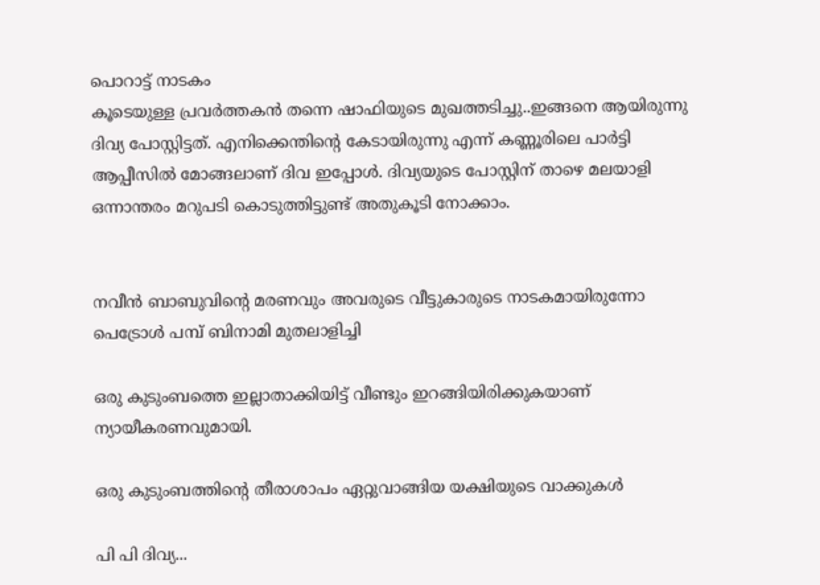പൊറാട്ട് നാടകം
കൂടെയുള്ള പ്രവര്‍ത്തകന്‍ തന്നെ ഷാഫിയുടെ മുഖത്തടിച്ചു..ഇങ്ങനെ ആയിരുന്നു ദിവ്യ പോസ്റ്റിട്ടത്. എനിക്കെന്തിന്റെ കേടായിരുന്നു എന്ന് കണ്ണൂരിലെ പാര്‍ട്ടി ആപ്പീസില്‍ മോങ്ങലാണ് ദിവ ഇപ്പോള്‍. ദിവ്യയുടെ പോസ്റ്റിന് താഴെ മലയാളി ഒന്നാന്തരം മറുപടി കൊടുത്തിട്ടുണ്ട് അതുകൂടി നോക്കാം.


നവീന്‍ ബാബുവിന്റെ മരണവും അവരുടെ വീട്ടുകാരുടെ നാടകമായിരുന്നോ പെട്രോള്‍ പമ്പ് ബിനാമി മുതലാളിച്ചി

ഒരു കുടുംബത്തെ ഇല്ലാതാക്കിയിട്ട് വീണ്ടും ഇറങ്ങിയിരിക്കുകയാണ് ന്യായീകരണവുമായി.

ഒരു കുടുംബത്തിന്റെ തീരാശാപം ഏറ്റുവാങ്ങിയ യക്ഷിയുടെ വാക്കുകള്‍

പി പി ദിവ്യ...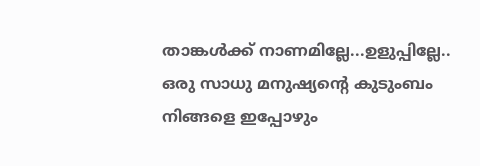താങ്കള്‍ക്ക് നാണമില്ലേ...ഉളുപ്പില്ലേ.. ഒരു സാധു മനുഷ്യന്റെ കുടുംബം നിങ്ങളെ ഇപ്പോഴും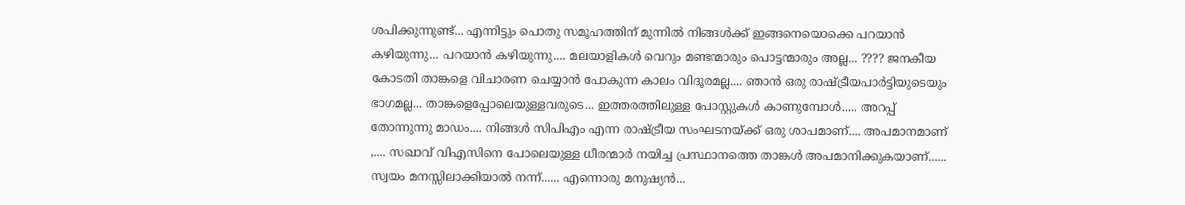ശപിക്കുന്നുണ്ട്... എന്നിട്ടും പൊതു സമൂഹത്തിന് മുന്നില്‍ നിങ്ങള്‍ക്ക് ഇങ്ങനെയൊക്കെ പറയാന്‍ കഴിയുന്നു... പറയാന്‍ കഴിയുന്നു.... മലയാളികള്‍ വെറും മണ്ടന്മാരും പൊട്ടന്മാരും അല്ല... ???? ജനകീയ കോടതി താങ്കളെ വിചാരണ ചെയ്യാന്‍ പോകുന്ന കാലം വിദൂരമല്ല.... ഞാന്‍ ഒരു രാഷ്ട്രീയപാര്‍ട്ടിയുടെയും ഭാഗമല്ല... താങ്കളെപ്പോലെയുള്ളവരുടെ... ഇത്തരത്തിലുള്ള പോസ്റ്റുകള്‍ കാണുമ്പോള്‍..... അറപ്പ് തോന്നുന്നു മാഡം.... നിങ്ങള്‍ സിപിഎം എന്ന രാഷ്ട്രീയ സംഘടനയ്ക്ക് ഒരു ശാപമാണ്.... അപമാനമാണ് ,.... സഖാവ് വിഎസിനെ പോലെയുള്ള ധീരന്മാര്‍ നയിച്ച പ്രസ്ഥാനത്തെ താങ്കള്‍ അപമാനിക്കുകയാണ്...... സ്വയം മനസ്സിലാക്കിയാല്‍ നന്ന്...... എന്നൊരു മനുഷ്യന്‍...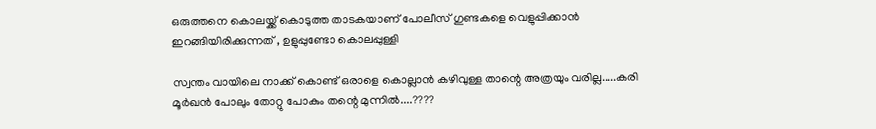ഒരുത്തനെ കൊലയ്ക്ക് കൊടുത്ത താടകയാണ് പോലീസ് ഗുണ്ടകളെ വെളുപ്പിക്കാന്‍ ഇറങ്ങിയിരിക്കുന്നത് , ഉളുപ്പുണ്ടോ കൊലപ്പുള്ളി

സ്വന്തം വായിലെ നാക്ക് കൊണ്ട് ഒരാളെ കൊല്ലാന്‍ കഴിവുള്ള താന്റെ അത്രയും വരില്ല.....കരി മൂര്‍ഖന്‍ പോലും തോറ്റു പോകും തന്റെ മുന്നില്‍....????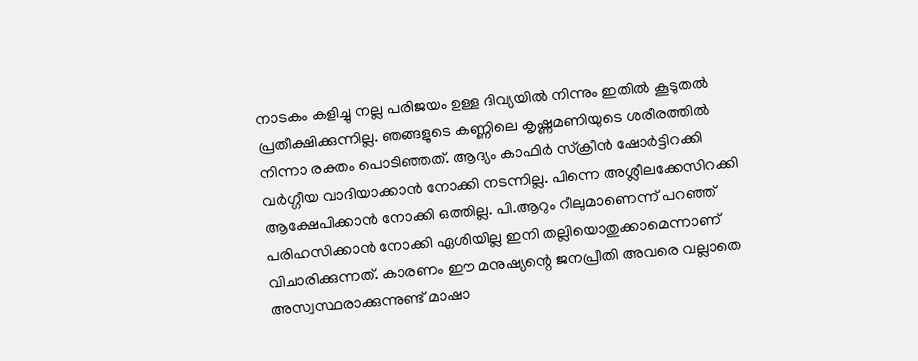നാടകം കളിച്ചു നല്ല പരിജയം ഉള്ള ദിവ്യയില്‍ നിന്നും ഇതില്‍ കൂടുതല്‍ പ്രതീക്ഷിക്കുന്നില്ല. ഞങ്ങളുടെ കണ്ണിലെ കൃഷ്ണമണിയുടെ ശരീരത്തില്‍ നിന്നാ രക്തം പൊടിഞ്ഞത്. ആദ്യം കാഫിര്‍ സ്‌ക്രീന്‍ ഷോര്‍ട്ടിറക്കി വര്‍ഗ്ഗീയ വാദിയാക്കാന്‍ നോക്കി നടന്നില്ല. പിന്നെ അശ്ലീലക്കേസിറക്കി ആക്ഷേപിക്കാന്‍ നോക്കി ഒത്തില്ല. പി.ആറും റീലുമാണെന്ന് പറഞ്ഞ് പരിഹസിക്കാന്‍ നോക്കി ഏശിയില്ല ഇനി തല്ലിയൊതുക്കാമെന്നാണ് വിചാരിക്കുന്നത്. കാരണം ഈ മനുഷ്യന്റെ ജനപ്രീതി അവരെ വല്ലാതെ അസ്വസ്ഥരാക്കുന്നുണ്ട് മാഷാ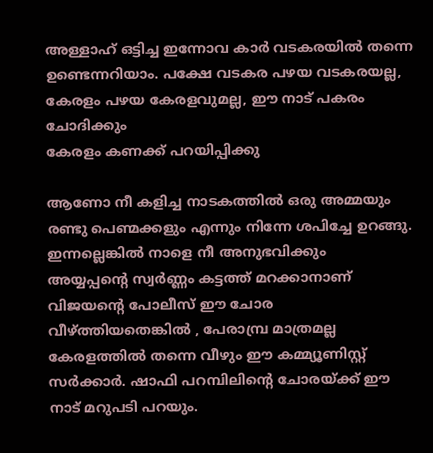അള്ളാഹ് ഒട്ടിച്ച ഇന്നോവ കാര്‍ വടകരയില്‍ തന്നെ ഉണ്ടെന്നറിയാം. പക്ഷേ വടകര പഴയ വടകരയല്ല, കേരളം പഴയ കേരളവുമല്ല, ഈ നാട് പകരം ചോദിക്കും
കേരളം കണക്ക് പറയിപ്പിക്കു

ആണോ നീ കളിച്ച നാടകത്തില്‍ ഒരു അമ്മയും രണ്ടു പെണ്മക്കളും എന്നും നിന്നേ ശപിച്ചേ ഉറങ്ങു. ഇന്നല്ലെങ്കില്‍ നാളെ നീ അനുഭവിക്കും
അയ്യപ്പന്റെ സ്വര്‍ണ്ണം കട്ടത്ത് മറക്കാനാണ് വിജയന്റെ പോലീസ് ഈ ചോര വീഴ്ത്തിയതെങ്കില്‍ , പേരാമ്പ്ര മാത്രമല്ല കേരളത്തില്‍ തന്നെ വീഴും ഈ കമ്മ്യൂണിസ്റ്റ് സര്‍ക്കാര്‍. ഷാഫി പറമ്പിലിന്റെ ചോരയ്ക്ക് ഈ നാട് മറുപടി പറയും.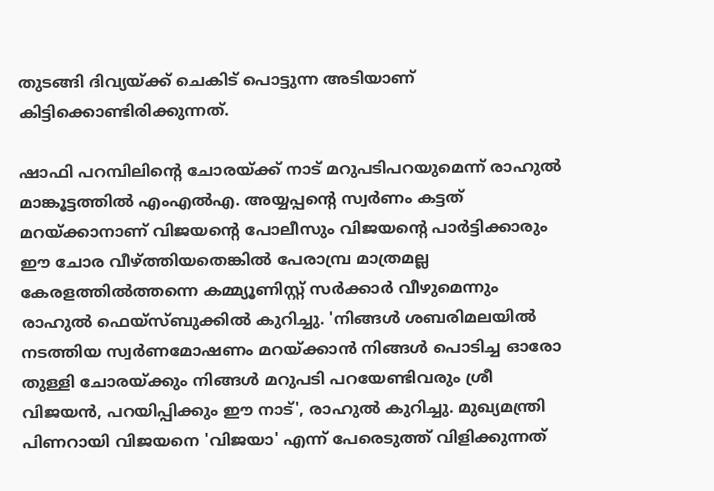തുടങ്ങി ദിവ്യയ്ക്ക് ചെകിട് പൊട്ടുന്ന അടിയാണ് കിട്ടിക്കൊണ്ടിരിക്കുന്നത്.

ഷാഫി പറമ്പിലിന്റെ ചോരയ്ക്ക് നാട് മറുപടിപറയുമെന്ന് രാഹുല്‍ മാങ്കൂട്ടത്തില്‍ എംഎല്‍എ. അയ്യപ്പന്റെ സ്വര്‍ണം കട്ടത് മറയ്ക്കാനാണ് വിജയന്റെ പോലീസും വിജയന്റെ പാര്‍ട്ടിക്കാരും ഈ ചോര വീഴ്ത്തിയതെങ്കില്‍ പേരാമ്പ്ര മാത്രമല്ല കേരളത്തില്‍ത്തന്നെ കമ്മ്യൂണിസ്റ്റ് സര്‍ക്കാര്‍ വീഴുമെന്നും രാഹുല്‍ ഫെയ്‌സ്ബുക്കില്‍ കുറിച്ചു. 'നിങ്ങള്‍ ശബരിമലയില്‍ നടത്തിയ സ്വര്‍ണമോഷണം മറയ്ക്കാന്‍ നിങ്ങള്‍ പൊടിച്ച ഓരോ തുള്ളി ചോരയ്ക്കും നിങ്ങള്‍ മറുപടി പറയേണ്ടിവരും ശ്രീ വിജയന്‍, പറയിപ്പിക്കും ഈ നാട്', രാഹുല്‍ കുറിച്ചു. മുഖ്യമന്ത്രി പിണറായി വിജയനെ 'വിജയാ' എന്ന് പേരെടുത്ത് വിളിക്കുന്നത്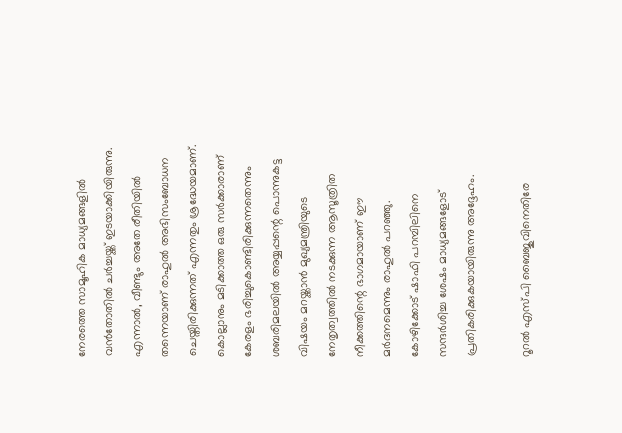നേരത്തെ സാമൂഹിക മാധ്യമങ്ങളില്‍ വന്‍തോതില്‍ ചര്‍ച്ചയ്ക്ക് ഇടയാക്കിയിരുന്നു. എന്നാല്‍, വീണ്ടും അതേ രീതിയില്‍ തന്നെയാണ് രാഹുല്‍ അഭിസംബോധന ചെയ്തിരിക്കുന്നത് എന്നതും ശ്രദ്ധേയമാണ്. കൊല്ലാനും മടിക്കാത്ത ഒരു സര്‍ക്കാരാണ് കേരളം ഭരിച്ചുകൊണ്ടിരിക്കുന്നതെന്നും ശബരിമലയില്‍ അയ്യപ്പന്റെ പൊന്നുകട്ട വിഷയം മറയ്ക്കാന്‍ മുഖ്യമന്ത്രിയുടെ നേതൃത്വത്തില്‍ നടക്കുന്ന ആസൂത്രിത നീക്കത്തിന്റെ ഭാഗമായാണ് ഈ മര്‍ദനമെന്നും രാഹുല്‍ പറഞ്ഞു. കോഴിക്കോട് ഷാഫി പറമ്പിലിനെ സന്ദര്‍ശിച്ച ശേഷം മാധ്യമങ്ങളോട് പ്രതികരിക്കുകയായിരുന്നു അദ്ദേഹം.

റൂറല്‍ എസ്പി ബൈജുവിനെതിരേ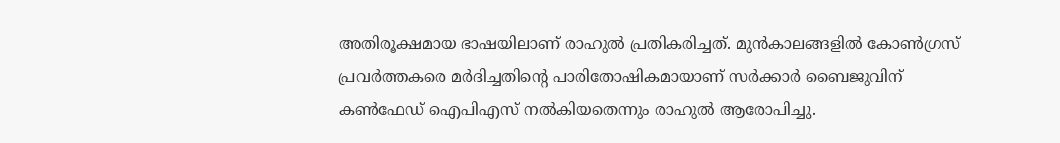അതിരൂക്ഷമായ ഭാഷയിലാണ് രാഹുല്‍ പ്രതികരിച്ചത്. മുന്‍കാലങ്ങളില്‍ കോണ്‍ഗ്രസ് പ്രവര്‍ത്തകരെ മര്‍ദിച്ചതിന്റെ പാരിതോഷികമായാണ് സര്‍ക്കാര്‍ ബൈജുവിന് കണ്‍ഫേഡ് ഐപിഎസ് നല്‍കിയതെന്നും രാഹുല്‍ ആരോപിച്ചു.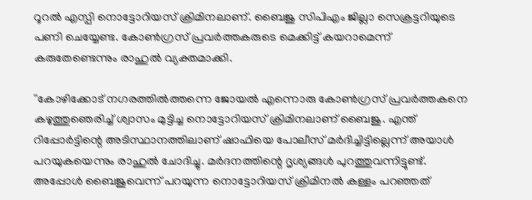റൂറല്‍ എസ്പി നൊട്ടോറിയസ് ക്രിമിനലാണ്. ബൈജു സിപിഎം ജില്ലാ സെക്രട്ടറിയുടെ പണി ചെയ്യേണ്ട. കോണ്‍ഗ്രസ് പ്രവര്‍ത്തകരുടെ മെക്കിട്ട് കയറാമെന്ന് കരുതേണ്ടെന്നും രാഹുല്‍ വ്യക്തമാക്കി.

''കോഴിക്കോട് നഗരത്തില്‍ത്തന്നെ ജോയല്‍ എന്നൊരു കോണ്‍ഗ്രസ് പ്രവര്‍ത്തകനെ കഴുത്തുഞെരിച്ച് ശ്വാസം മുട്ടിച്ച നൊട്ടോറിയസ് ക്രിമിനലാണ് ബൈജു. എന്ത് റിപ്പോര്‍ട്ടിന്റെ അടിസ്ഥാനത്തിലാണ് ഷാഫിയെ പോലീസ് മര്‍ദിച്ചിട്ടില്ലെന്ന് അയാള്‍ പറയുകയെന്നും രാഹുല്‍ ചോദിച്ചു. മര്‍ദനത്തിന്റെ ദൃശ്യങ്ങള്‍ പുറത്തുവന്നിട്ടുണ്ട്. അപ്പോള്‍ ബൈജുവെന്ന് പറയുന്ന നൊട്ടോറിയസ് ക്രിമിനല്‍ കള്ളം പറഞ്ഞത്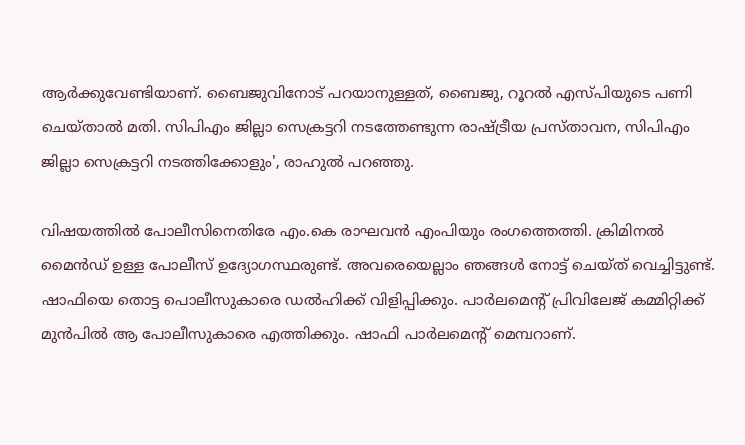ആര്‍ക്കുവേണ്ടിയാണ്. ബൈജുവിനോട് പറയാനുള്ളത്, ബൈജു, റൂറല്‍ എസ്പിയുടെ പണി ചെയ്താല്‍ മതി. സിപിഎം ജില്ലാ സെക്രട്ടറി നടത്തേണ്ടുന്ന രാഷ്ട്രീയ പ്രസ്താവന, സിപിഎം ജില്ലാ സെക്രട്ടറി നടത്തിക്കോളും', രാഹുല്‍ പറഞ്ഞു.

വിഷയത്തില്‍ പോലീസിനെതിരേ എം.കെ രാഘവന്‍ എംപിയും രംഗത്തെത്തി. ക്രിമിനല്‍ മൈന്‍ഡ് ഉള്ള പോലീസ് ഉദ്യോഗസ്ഥരുണ്ട്. അവരെയെല്ലാം ഞങ്ങള്‍ നോട്ട് ചെയ്ത് വെച്ചിട്ടുണ്ട്. ഷാഫിയെ തൊട്ട പൊലീസുകാരെ ഡല്‍ഹിക്ക് വിളിപ്പിക്കും. പാര്‍ലമെന്റ് പ്രിവിലേജ് കമ്മിറ്റിക്ക് മുന്‍പില്‍ ആ പോലീസുകാരെ എത്തിക്കും. ഷാഫി പാര്‍ലമെന്റ് മെമ്പറാണ്.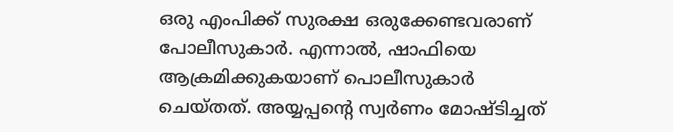ഒരു എംപിക്ക് സുരക്ഷ ഒരുക്കേണ്ടവരാണ് പോലീസുകാര്‍. എന്നാല്‍, ഷാഫിയെ ആക്രമിക്കുകയാണ് പൊലീസുകാര്‍ ചെയ്തത്. അയ്യപ്പന്റെ സ്വര്‍ണം മോഷ്ടിച്ചത്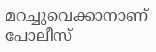മറച്ചുവെക്കാനാണ് പോലീസ്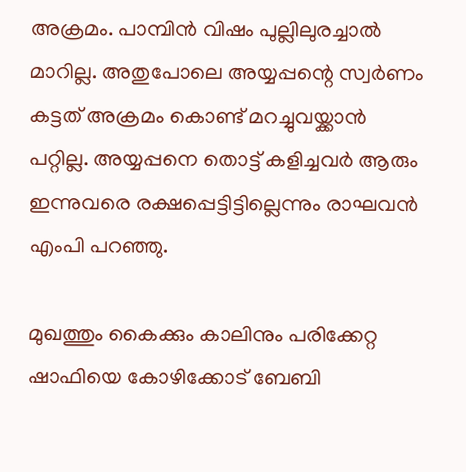അക്രമം. പാമ്പിന്‍ വിഷം പുല്ലിലുരച്ചാല്‍ മാറില്ല. അതുപോലെ അയ്യപ്പന്റെ സ്വര്‍ണം കട്ടത് അക്രമം കൊണ്ട് മറച്ചുവയ്ക്കാന്‍ പറ്റില്ല. അയ്യപ്പനെ തൊട്ട് കളിച്ചവര്‍ ആരും ഇന്നുവരെ രക്ഷപ്പെട്ടിട്ടില്ലെന്നും രാഘവന്‍ എംപി പറഞ്ഞു.

മുഖത്തും കൈക്കും കാലിനും പരിക്കേറ്റ ഷാഫിയെ കോഴിക്കോട് ബേബി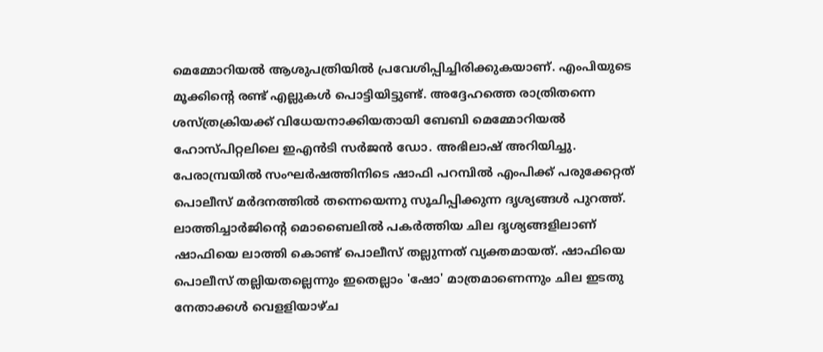മെമ്മോറിയല്‍ ആശുപത്രിയില്‍ പ്രവേശിപ്പിച്ചിരിക്കുകയാണ്. എംപിയുടെ മൂക്കിന്റെ രണ്ട് എല്ലുകള്‍ പൊട്ടിയിട്ടുണ്ട്. അദ്ദേഹത്തെ രാത്രിതന്നെ ശസ്ത്രക്രിയക്ക് വിധേയനാക്കിയതായി ബേബി മെമ്മോറിയല്‍ ഹോസ്പിറ്റലിലെ ഇഎന്‍ടി സര്‍ജന്‍ ഡോ. അഭിലാഷ് അറിയിച്ചു. പേരാമ്പ്രയില്‍ സംഘര്‍ഷത്തിനിടെ ഷാഫി പറമ്പില്‍ എംപിക്ക് പരുക്കേറ്റത് പൊലീസ് മര്‍ദനത്തില്‍ തന്നെയെന്നു സൂചിപ്പിക്കുന്ന ദൃശ്യങ്ങള്‍ പുറത്ത്. ലാത്തിച്ചാര്‍ജിന്റെ മൊബൈലില്‍ പകര്‍ത്തിയ ചില ദൃശ്യങ്ങളിലാണ് ഷാഫിയെ ലാത്തി കൊണ്ട് പൊലീസ് തല്ലുന്നത് വ്യക്തമായത്. ഷാഫിയെ പൊലീസ് തല്ലിയതല്ലെന്നും ഇതെല്ലാം 'ഷോ' മാത്രമാണെന്നും ചില ഇടതു നേതാക്കള്‍ വെളളിയാഴ്ച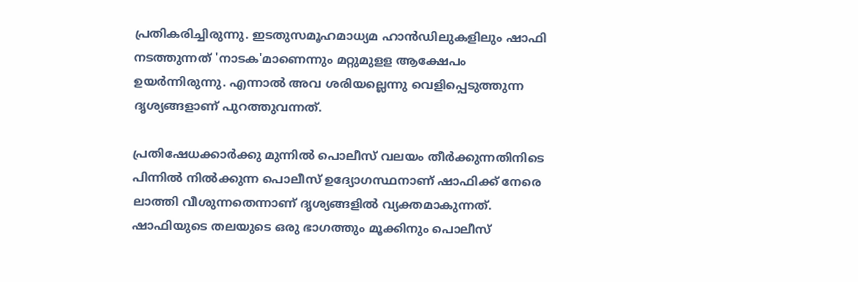പ്രതികരിച്ചിരുന്നു. ഇടതുസമൂഹമാധ്യമ ഹാന്‍ഡിലുകളിലും ഷാഫി നടത്തുന്നത് 'നാടക'മാണെന്നും മറ്റുമുളള ആക്ഷേപം ഉയര്‍ന്നിരുന്നു. എന്നാല്‍ അവ ശരിയല്ലെന്നു വെളിപ്പെടുത്തുന്ന ദൃശ്യങ്ങളാണ് പുറത്തുവന്നത്.

പ്രതിഷേധക്കാര്‍ക്കു മുന്നില്‍ പൊലീസ് വലയം തീര്‍ക്കുന്നതിനിടെ പിന്നില്‍ നില്‍ക്കുന്ന പൊലീസ് ഉദ്യോഗസ്ഥനാണ് ഷാഫിക്ക് നേരെ ലാത്തി വീശുന്നതെന്നാണ് ദൃശ്യങ്ങളില്‍ വ്യക്തമാകുന്നത്. ഷാഫിയുടെ തലയുടെ ഒരു ഭാഗത്തും മൂക്കിനും പൊലീസ്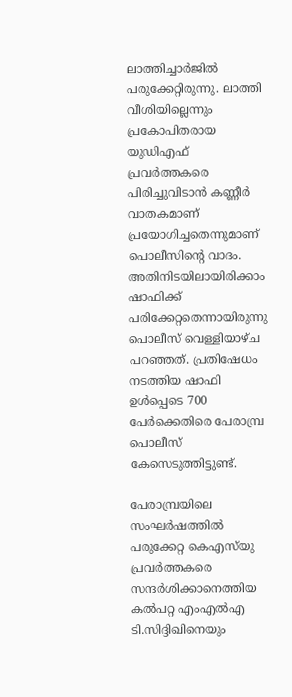ലാത്തിച്ചാര്‍ജില്‍ പരുക്കേറ്റിരുന്നു. ലാത്തി വീശിയില്ലെന്നും പ്രകോപിതരായ യുഡിഎഫ് പ്രവര്‍ത്തകരെ പിരിച്ചുവിടാന്‍ കണ്ണീര്‍ വാതകമാണ് പ്രയോഗിച്ചതെന്നുമാണ് പൊലീസിന്റെ വാദം. അതിനിടയിലായിരിക്കാം ഷാഫിക്ക് പരിക്കേറ്റതെന്നായിരുന്നു പൊലീസ് വെള്ളിയാഴ്ച പറഞ്ഞത്. പ്രതിഷേധം നടത്തിയ ഷാഫി ഉള്‍പ്പെടെ 700 പേര്‍ക്കെതിരെ പേരാമ്പ്ര പൊലീസ് കേസെടുത്തിട്ടുണ്ട്.

പേരാമ്പ്രയിലെ സംഘര്‍ഷത്തില്‍ പരുക്കേറ്റ കെഎസ്‌യു പ്രവര്‍ത്തകരെ സന്ദര്‍ശിക്കാനെത്തിയ കല്‍പറ്റ എംഎല്‍എ ടി.സിദ്ദിഖിനെയും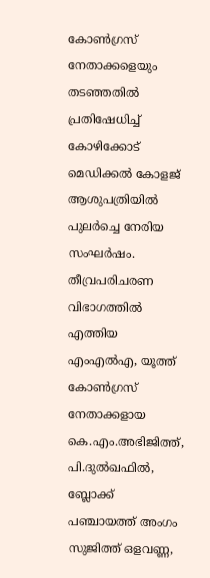കോണ്‍ഗ്രസ് നേതാക്കളെയും തടഞ്ഞതില്‍ പ്രതിഷേധിച്ച് കോഴിക്കോട് മെഡിക്കല്‍ കോളജ് ആശുപത്രിയില്‍ പുലര്‍ച്ചെ നേരിയ സംഘര്‍ഷം. തീവ്രപരിചരണ വിഭാഗത്തില്‍ എത്തിയ എംഎല്‍എ, യൂത്ത് കോണ്‍ഗ്രസ് നേതാക്കളായ കെ.എം.അഭിജിത്ത്, പി.ദുല്‍ഖഫില്‍, ബ്ലോക്ക് പഞ്ചായത്ത് അംഗം സുജിത്ത് ഒളവണ്ണ,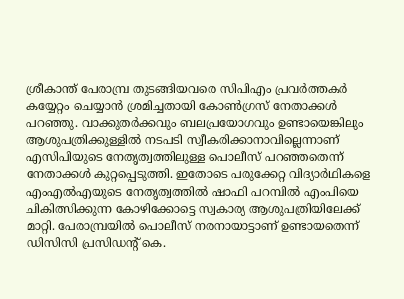ശ്രീകാന്ത് പേരാമ്പ്ര തുടങ്ങിയവരെ സിപിഎം പ്രവര്‍ത്തകര്‍ കയ്യേറ്റം ചെയ്യാന്‍ ശ്രമിച്ചതായി കോണ്‍ഗ്രസ് നേതാക്കള്‍ പറഞ്ഞു. വാക്കുതര്‍ക്കവും ബലപ്രയോഗവും ഉണ്ടായെങ്കിലും ആശുപത്രിക്കുള്ളില്‍ നടപടി സ്വീകരിക്കാനാവില്ലെന്നാണ് എസിപിയുടെ നേതൃത്വത്തിലുള്ള പൊലീസ് പറഞ്ഞതെന്ന് നേതാക്കള്‍ കുറ്റപ്പെടുത്തി. ഇതോടെ പരുക്കേറ്റ വിദ്യാര്‍ഥികളെ എംഎല്‍എയുടെ നേതൃത്വത്തില്‍ ഷാഫി പറമ്പില്‍ എംപിയെ ചികിത്സിക്കുന്ന കോഴിക്കോട്ടെ സ്വകാര്യ ആശുപത്രിയിലേക്ക് മാറ്റി. പേരാമ്പ്രയില്‍ പൊലീസ് നരനായാട്ടാണ് ഉണ്ടായതെന്ന് ഡിസിസി പ്രസിഡന്റ് കെ.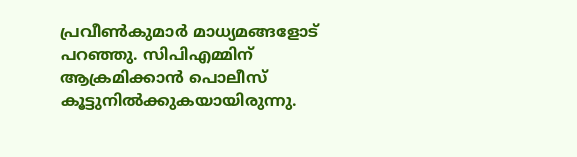പ്രവീണ്‍കുമാര്‍ മാധ്യമങ്ങളോട് പറഞ്ഞു. സിപിഎമ്മിന് ആക്രമിക്കാന്‍ പൊലീസ് കൂട്ടുനില്‍ക്കുകയായിരുന്നു.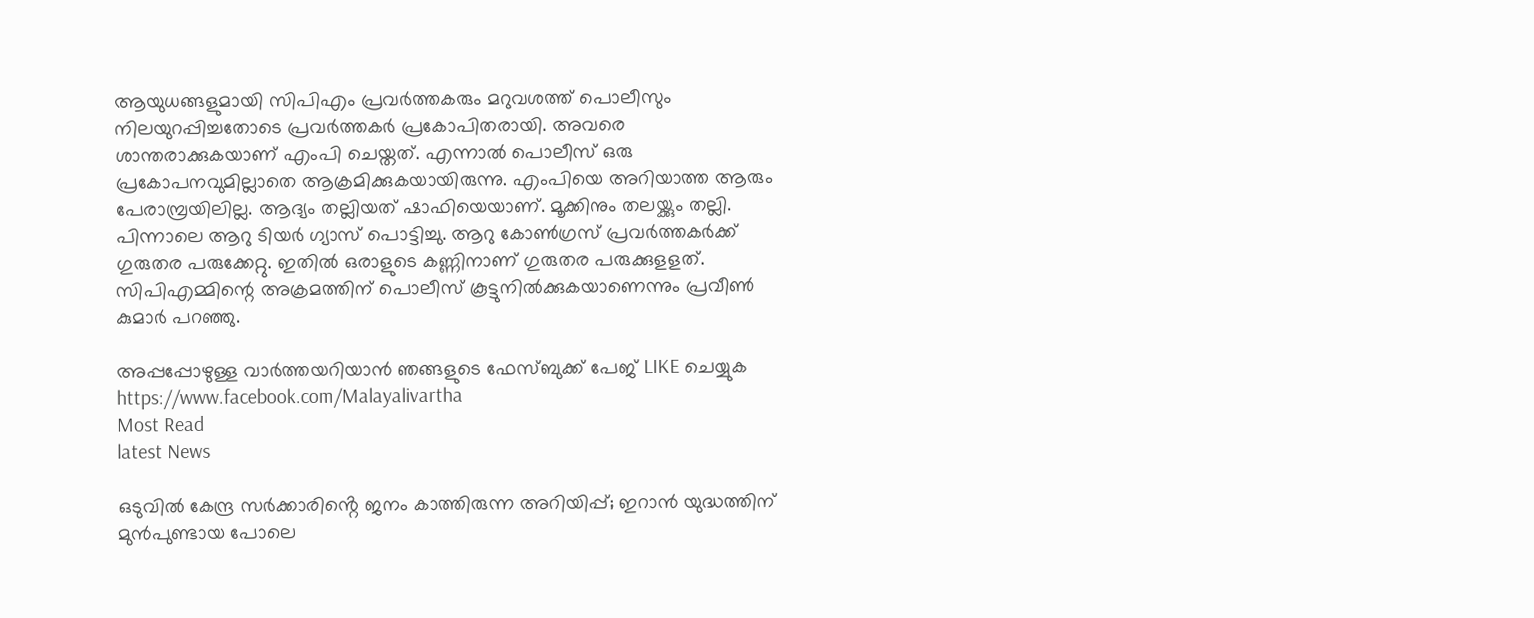ആയുധങ്ങളുമായി സിപിഎം പ്രവര്‍ത്തകരും മറുവശത്ത് പൊലീസും നിലയുറപ്പിച്ചതോടെ പ്രവര്‍ത്തകര്‍ പ്രകോപിതരായി. അവരെ ശാന്തരാക്കുകയാണ് എംപി ചെയ്തത്. എന്നാല്‍ പൊലീസ് ഒരു പ്രകോപനവുമില്ലാതെ ആക്രമിക്കുകയായിരുന്നു. എംപിയെ അറിയാത്ത ആരും പേരാമ്പ്രയിലില്ല. ആദ്യം തല്ലിയത് ഷാഫിയെയാണ്. മൂക്കിനും തലയ്ക്കും തല്ലി. പിന്നാലെ ആറു ടിയര്‍ ഗ്യാസ് പൊട്ടിച്ചു. ആറു കോണ്‍ഗ്രസ് പ്രവര്‍ത്തകര്‍ക്ക് ഗുരുതര പരുക്കേറ്റു. ഇതില്‍ ഒരാളുടെ കണ്ണിനാണ് ഗുരുതര പരുക്കുളളത്. സിപിഎമ്മിന്റെ അക്രമത്തിന് പൊലീസ് കൂട്ടുനില്‍ക്കുകയാണെന്നും പ്രവീണ്‍ കുമാര്‍ പറഞ്ഞു.

അപ്പപ്പോഴുള്ള വാര്‍ത്തയറിയാന്‍ ഞങ്ങളുടെ ഫേസ്‌ബുക്ക്‌ പേജ് LIKE ചെയ്യുക
https://www.facebook.com/Malayalivartha
Most Read
latest News

ഒടുവിൽ കേന്ദ്ര സർക്കാരിൻ്റെ ജനം കാത്തിരുന്ന അറിയിപ്പ്; ഇറാൻ യുദ്ധത്തിന് മുൻപുണ്ടായ പോലെ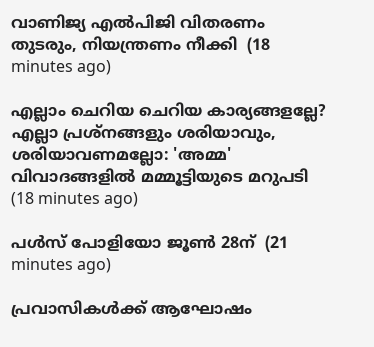വാണിജ്യ എൽപിജി വിതരണം തുടരും, നിയന്ത്രണം നീക്കി  (18 minutes ago)

എല്ലാം ചെറിയ ചെറിയ കാര്യങ്ങളല്ലേ? എല്ലാ പ്രശ്‌നങ്ങളും ശരിയാവും, ശരിയാവണമല്ലോ: 'അമ്മ' വിവാദങ്ങളില്‍ മമ്മൂട്ടിയുടെ മറുപടി  (18 minutes ago)

പള്‍സ് പോളിയോ ജൂണ്‍ 28ന്  (21 minutes ago)

പ്രവാസികൾക്ക് ആഘോഷം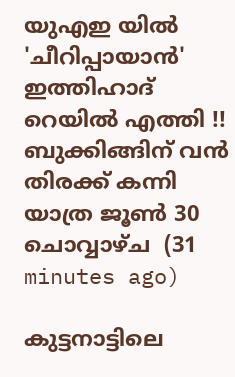യുഎഇ യിൽ 'ചീറിപ്പായാൻ' ഇത്തിഹാദ് റെയിൽ എത്തി !! ബുക്കിങ്ങിന് വൻ തിരക്ക് കന്നി യാത്ര ജൂൺ 30 ചൊവ്വാഴ്ച  (31 minutes ago)

കുട്ടനാട്ടിലെ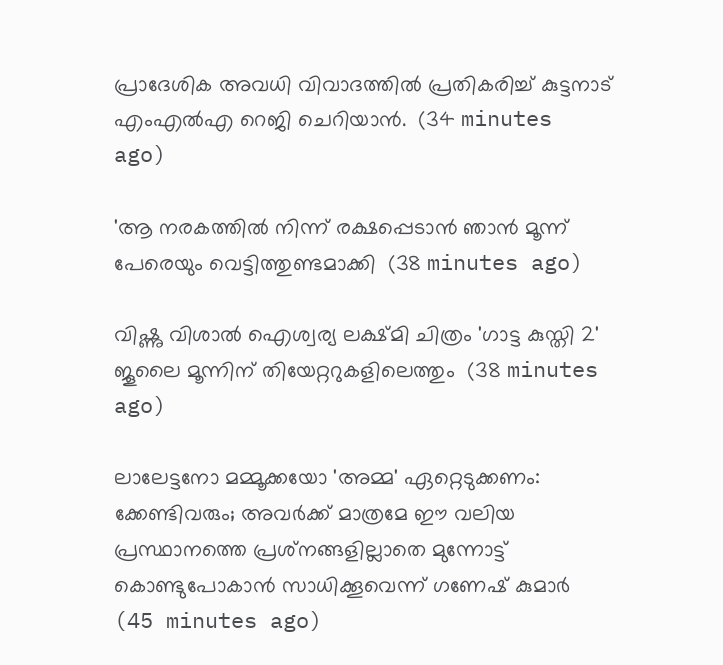പ്രാദേശിക അവധി വിവാദത്തിൽ പ്രതികരിച്ച് കുട്ടനാട് എംഎൽഎ റെജി ചെറിയാൻ.  (34 minutes ago)

'ആ നരകത്തില്‍ നിന്ന് രക്ഷപ്പെടാന്‍ ഞാന്‍ മൂന്ന് പേരെയും വെട്ടിത്തുണ്ടമാക്കി  (38 minutes ago)

വിഷ്ണു വിശാല്‍ ഐശ്വര്യ ലക്ഷ്മി ചിത്രം 'ഗാട്ട കുസ്തി 2' ജൂലൈ മൂന്നിന് തിയേറ്ററുകളിലെത്തും  (38 minutes ago)

ലാലേട്ടനോ മമ്മൂക്കയോ 'അമ്മ' ഏറ്റെടുക്കണം: ക്കേണ്ടിവരും; അവര്‍ക്ക് മാത്രമേ ഈ വലിയ പ്രസ്ഥാനത്തെ പ്രശ്‌നങ്ങളില്ലാതെ മുന്നോട്ട് കൊണ്ടുപോകാന്‍ സാധിക്കൂവെന്ന് ഗണേഷ് കുമാര്‍  (45 minutes ago)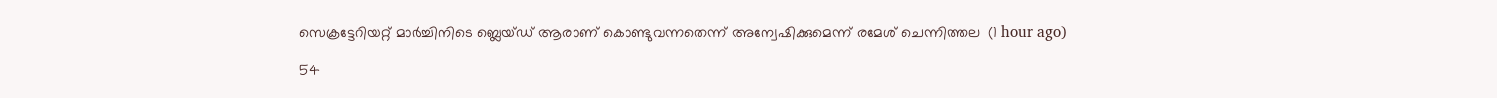സെക്രട്ടേറിയറ്റ് മാര്‍ച്ചിനിടെ ബ്ലെയ്ഡ് ആരാണ് കൊണ്ടുവന്നതെന്ന് അന്വേഷിക്കുമെന്ന് രമേശ് ചെന്നിത്തല  (1 hour ago)

54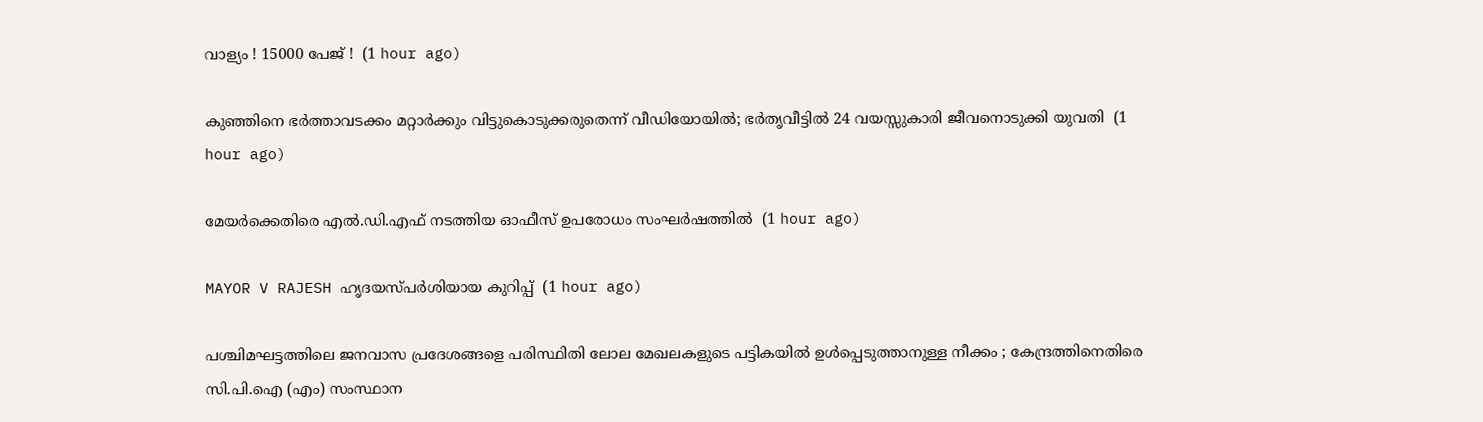വാള്യം ! 15000 പേജ് !  (1 hour ago)

കുഞ്ഞിനെ ഭര്‍ത്താവടക്കം മറ്റാര്‍ക്കും വിട്ടുകൊടുക്കരുതെന്ന് വീഡിയോയില്‍; ഭര്‍തൃവീട്ടില്‍ 24 വയസ്സുകാരി ജീവനൊടുക്കി യുവതി  (1 hour ago)

മേയര്‍ക്കെതിരെ എല്‍.ഡി.എഫ് നടത്തിയ ഓഫീസ് ഉപരോധം സംഘര്‍ഷത്തില്‍  (1 hour ago)

MAYOR V RAJESH ഹൃദയസ്പർശിയായ കുറിപ്പ്  (1 hour ago)

പശ്ചിമഘട്ടത്തിലെ ജനവാസ പ്രദേശങ്ങളെ പരിസ്ഥിതി ലോല മേഖലകളുടെ പട്ടികയില്‍ ഉള്‍പ്പെടുത്താനുള്ള നീക്കം ; കേന്ദ്രത്തിനെതിരെ സി.പി.ഐ (എം) സംസ്ഥാന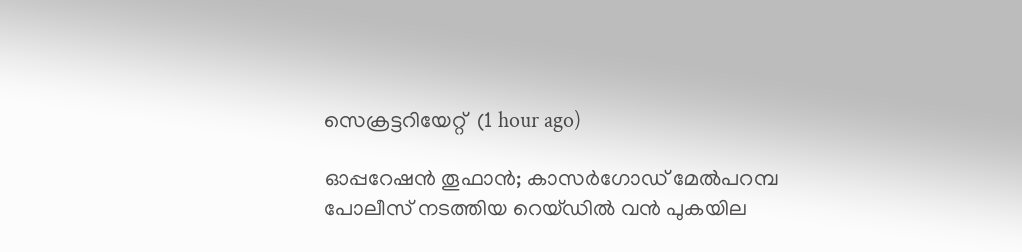സെക്രട്ടറിയേറ്റ്‌  (1 hour ago)

ഓപ്പറേഷൻ തൂഫാൻ; കാസർഗോഡ് മേൽപറമ്പ പോലീസ് നടത്തിയ റെയ്ഡിൽ വൻ പുകയില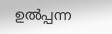ഉൽപ്പന്ന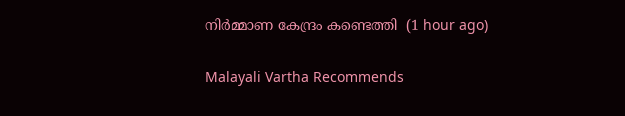നിർമ്മാണ കേന്ദ്രം കണ്ടെത്തി  (1 hour ago)

Malayali Vartha Recommends